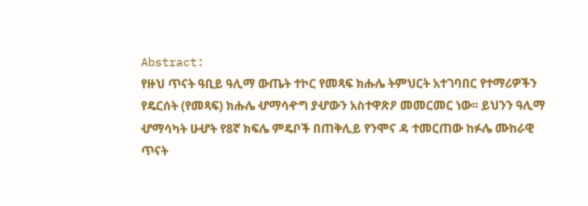Abstract:
የዙህ ጥናት ዓቢይ ዓሊማ ውጤት ተኮር የመጻፍ ክሑሌ ትምህርት አተገባበር የተማሪዎችን
የዴርሰት (የመጻፍ) ክሑሌ ሇማሳዯግ ያሇውን አስተዋጽዖ መመርመር ነው፡፡ ይህንን ዓሊማ
ሇማሳካት ሁሇት የ8ኛ ክፍሌ ምዴቦች በጠቅሊይ የንሞና ዳ ተመርጠው ከፉሌ ሙከራዊ
ጥናት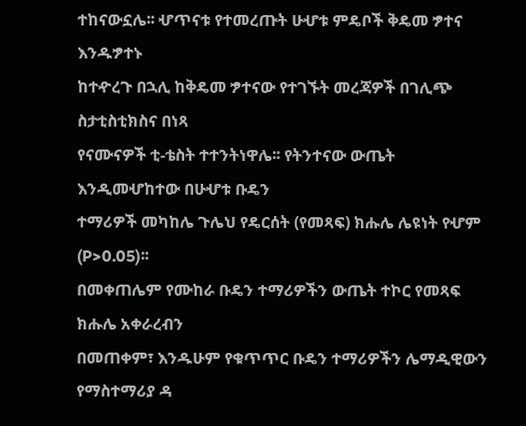ተከናውኗሌ፡፡ ሇጥናቱ የተመረጡት ሁሇቱ ምዴቦች ቅዴመ ፇተና እንዱፇተኑ
ከተዯረጉ በኋሊ ከቅዴመ ፇተናው የተገኙት መረጃዎች በገሊጭ ስታቲስቲክስና በነጻ
የናሙናዎች ቲ-ቴስት ተተንትነዋሌ፡፡ የትንተናው ውጤት እንዲመሇከተው በሁሇቱ ቡዴን
ተማሪዎች መካከሌ ጉሌህ የዴርሰት (የመጻፍ) ክሑሌ ሌዩነት የሇም (P>0.05)፡፡
በመቀጠሌም የሙከራ ቡዴን ተማሪዎችን ውጤት ተኮር የመጻፍ ክሑሌ አቀራረብን
በመጠቀም፣ እንዱሁም የቁጥጥር ቡዴን ተማሪዎችን ሌማዲዊውን የማስተማሪያ ዳ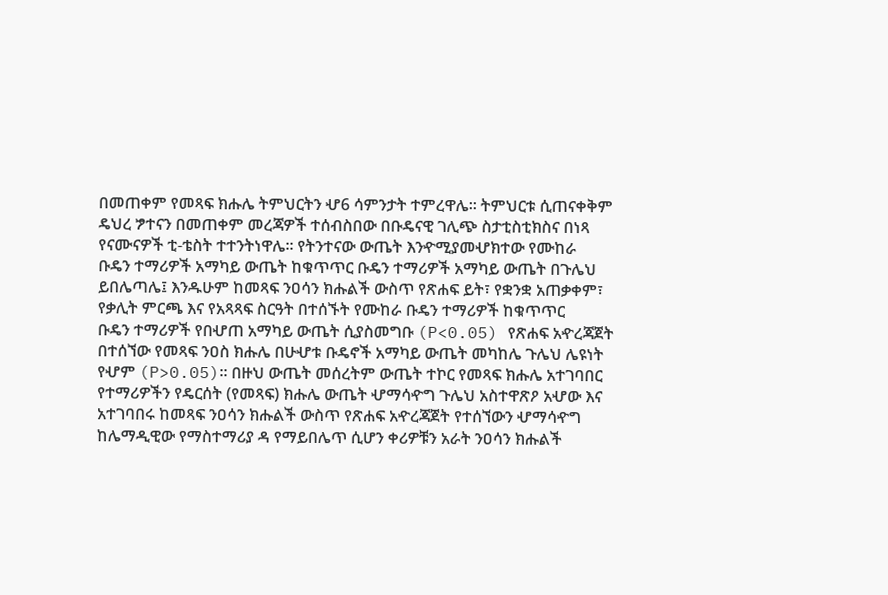በመጠቀም የመጻፍ ክሑሌ ትምህርትን ሇ6 ሳምንታት ተምረዋሌ፡፡ ትምህርቱ ሲጠናቀቅም
ዴህረ ፇተናን በመጠቀም መረጃዎች ተሰብስበው በቡዴናዊ ገሊጭ ስታቲስቲክስና በነጻ
የናሙናዎች ቲ-ቴስት ተተንትነዋሌ፡፡ የትንተናው ውጤት እንዯሚያመሇክተው የሙከራ
ቡዴን ተማሪዎች አማካይ ውጤት ከቁጥጥር ቡዴን ተማሪዎች አማካይ ውጤት በጉሌህ
ይበሌጣሌ፤ እንዱሁም ከመጻፍ ንዐሳን ክሑልች ውስጥ የጽሐፍ ይት፣ የቋንቋ አጠቃቀም፣
የቃሊት ምርጫ እና የአጻጻፍ ስርዓት በተሰኙት የሙከራ ቡዴን ተማሪዎች ከቁጥጥር
ቡዴን ተማሪዎች የበሇጠ አማካይ ውጤት ሲያስመግቡ (P<0.05) የጽሐፍ አዯረጃጀት
በተሰኘው የመጻፍ ንዐስ ክሑሌ በሁሇቱ ቡዴኖች አማካይ ውጤት መካከሌ ጉሌህ ሌዩነት
የሇም (P>0.05)፡፡ በዙህ ውጤት መሰረትም ውጤት ተኮር የመጻፍ ክሑሌ አተገባበር
የተማሪዎችን የዴርሰት (የመጻፍ) ክሑሌ ውጤት ሇማሳዯግ ጉሌህ አስተዋጽዖ አሇው እና
አተገባበሩ ከመጻፍ ንዐሳን ክሑልች ውስጥ የጽሐፍ አዯረጃጀት የተሰኘውን ሇማሳዯግ
ከሌማዲዊው የማስተማሪያ ዳ የማይበሌጥ ሲሆን ቀሪዎቹን አራት ንዐሳን ክሑልች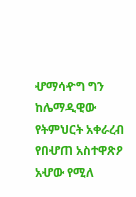ሇማሳዯግ ግን ከሌማዲዊው የትምህርት አቀራረብ የበሇጠ አስተዋጽዖ አሇው የሚለ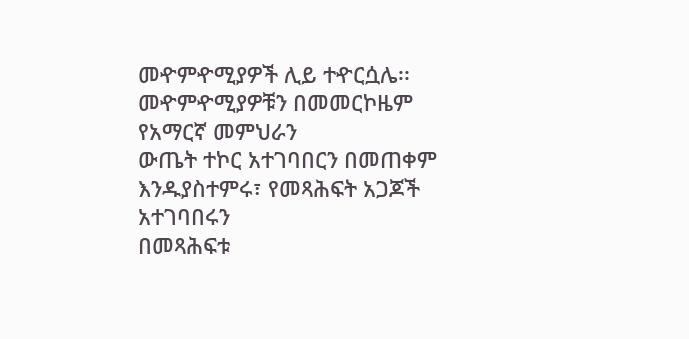መዯምዯሚያዎች ሊይ ተዯርሷሌ፡፡ መዯምዯሚያዎቹን በመመርኮዜም የአማርኛ መምህራን
ውጤት ተኮር አተገባበርን በመጠቀም እንዱያስተምሩ፣ የመጻሕፍት አጋጆች አተገባበሩን
በመጻሕፍቱ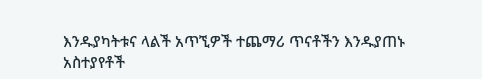እንዱያካትቱና ላልች አጥኚዎች ተጨማሪ ጥናቶችን እንዱያጠኑ
አስተያየቶች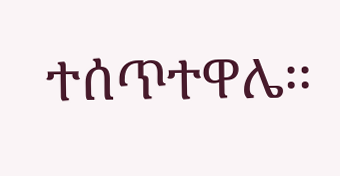ተሰጥተዋሌ፡፡